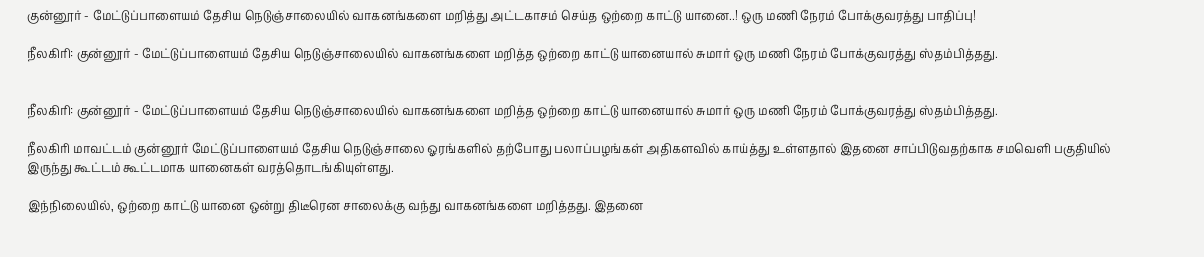குன்னூர் - மேட்டுப்பாளையம் தேசிய நெடுஞ்சாலையில் வாகனங்களை மறித்து அட்டகாசம் செய்த ஒற்றை காட்டு யானை..! ஒரு மணி நேரம் போக்குவரத்து பாதிப்பு!

நீலகிரி: குன்னூர் - மேட்டுப்பாளையம் தேசிய நெடுஞ்சாலையில் வாகனங்களை மறித்த ஒற்றை காட்டு யானையால் சுமார் ஒரு மணி நேரம் போக்குவரத்து ஸ்தம்பித்தது.


நீலகிரி: குன்னூர் - மேட்டுப்பாளையம் தேசிய நெடுஞ்சாலையில் வாகனங்களை மறித்த ஒற்றை காட்டு யானையால் சுமார் ஒரு மணி நேரம் போக்குவரத்து ஸ்தம்பித்தது.

நீலகிரி மாவட்டம் குன்னூர் மேட்டுப்பாளையம் தேசிய நெடுஞ்சாலை ஓரங்களில் தற்போது பலாப்பழங்கள் அதிகளவில் காய்த்து உள்ளதால் இதனை சாப்பிடுவதற்காக சமவெளி பகுதியில் இருந்து கூட்டம் கூட்டமாக யானைகள் வரத்தொடங்கியுள்ளது.

இந்நிலையில், ஒற்றை காட்டு யானை ஒன்று திடீரென சாலைக்கு வந்து வாகனங்களை மறித்தது. இதனை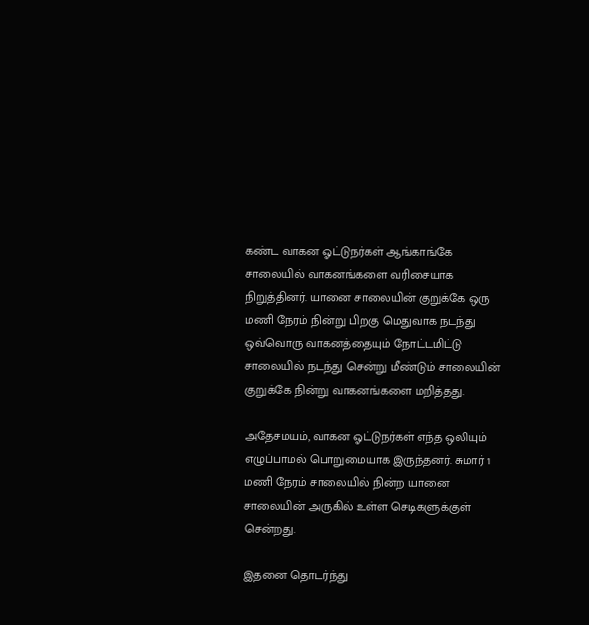கண்ட வாகன ஓட்டுநர்கள் ஆங்காங்கே சாலையில் வாகனங்களை வரிசையாக நிறுத்தினர். யானை சாலையின் குறுக்கே ஒரு மணி நேரம் நின்று பிறகு மெதுவாக நடந்து ஒவ்வொரு வாகனத்தையும் நோட்டமிட்டு சாலையில் நடந்து சென்று மீண்டும் சாலையின் குறுக்கே நின்று வாகனங்களை மறித்தது.

அதேசமயம், வாகன ஓட்டுநர்கள் எந்த ஒலியும் எழுப்பாமல் பொறுமையாக இருந்தனர். சுமார் 1 மணி நேரம் சாலையில் நின்ற யானை சாலையின் அருகில் உள்ள செடிகளுக்குள் சென்றது.

இதனை தொடர்ந்து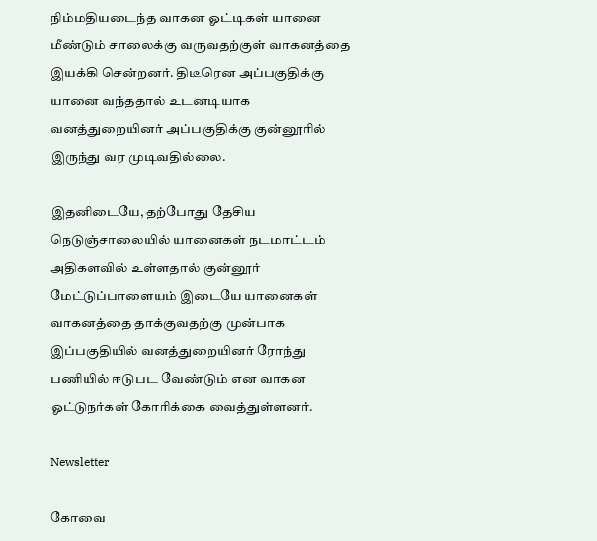நிம்மதியடைந்த வாகன ஓட்டிகள் யானை மீண்டும் சாலைக்கு வருவதற்குள் வாகனத்தை இயக்கி சென்றனர். திடீரென அப்பகுதிக்கு யானை வந்ததால் உடனடியாக வனத்துறையினர் அப்பகுதிக்கு குன்னூரில் இருந்து வர முடிவதில்லை.

இதனிடையே, தற்போது தேசிய நெடுஞ்சாலையில் யானைகள் நடமாட்டம் அதிகளவில் உள்ளதால் குன்னூர் மேட்டுப்பாளையம் இடையே யானைகள் வாகனத்தை தாக்குவதற்கு முன்பாக இப்பகுதியில் வனத்துறையினர் ரோந்து பணியில் ஈடுபட வேண்டும் என வாகன ஓட்டுநர்கள் கோரிக்கை வைத்துள்ளனர்.

Newsletter

கோவை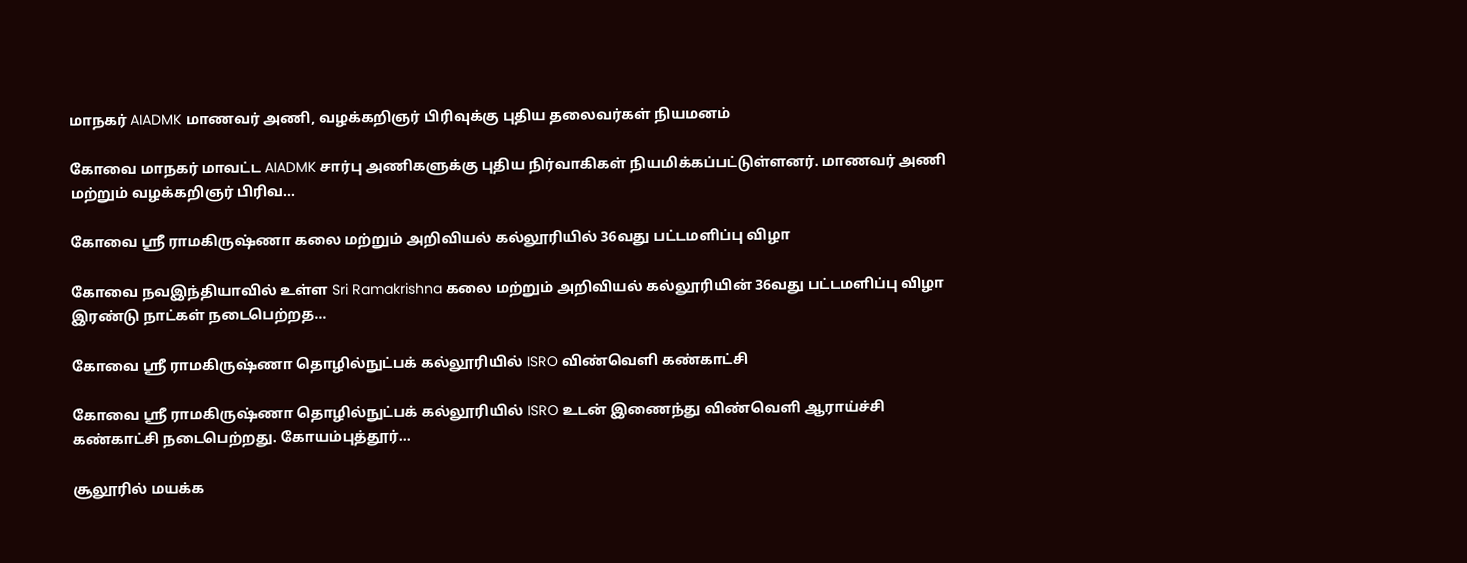மாநகர் AIADMK மாணவர் அணி, வழக்கறிஞர் பிரிவுக்கு புதிய தலைவர்கள் நியமனம்

கோவை மாநகர் மாவட்ட AIADMK சார்பு அணிகளுக்கு புதிய நிர்வாகிகள் நியமிக்கப்பட்டுள்ளனர். மாணவர் அணி மற்றும் வழக்கறிஞர் பிரிவ...

கோவை ஸ்ரீ ராமகிருஷ்ணா கலை மற்றும் அறிவியல் கல்லூரியில் 36வது பட்டமளிப்பு விழா

கோவை நவஇந்தியாவில் உள்ள Sri Ramakrishna கலை மற்றும் அறிவியல் கல்லூரியின் 36வது பட்டமளிப்பு விழா இரண்டு நாட்கள் நடைபெற்றத...

கோவை ஸ்ரீ ராமகிருஷ்ணா தொழில்நுட்பக் கல்லூரியில் ISRO விண்வெளி கண்காட்சி

கோவை ஸ்ரீ ராமகிருஷ்ணா தொழில்நுட்பக் கல்லூரியில் ISRO உடன் இணைந்து விண்வெளி ஆராய்ச்சி கண்காட்சி நடைபெற்றது. கோயம்புத்தூர்...

சூலூரில் மயக்க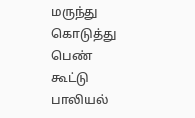மருந்து கொடுத்து பெண் கூட்டு பாலியல்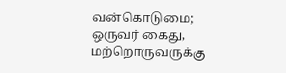வன்கொடுமை; ஒருவர் கைது, மற்றொருவருக்கு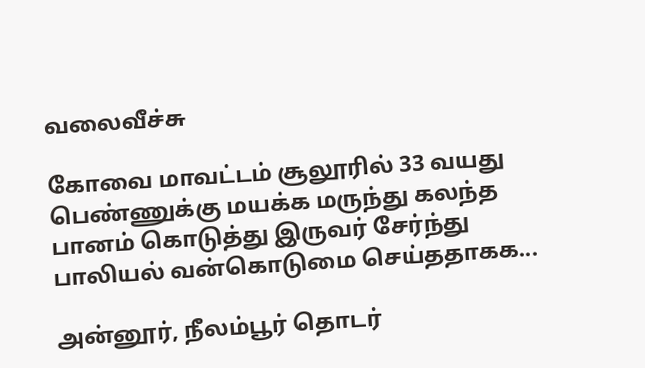வலைவீச்சு

கோவை மாவட்டம் சூலூரில் 33 வயது பெண்ணுக்கு மயக்க மருந்து கலந்த பானம் கொடுத்து இருவர் சேர்ந்து பாலியல் வன்கொடுமை செய்ததாகக...

அன்னூர், நீலம்பூர் தொடர்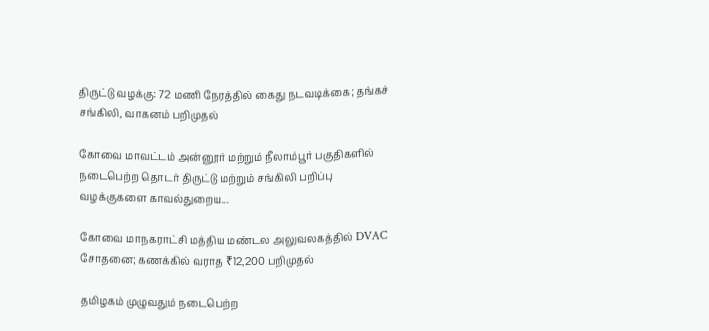திருட்டு வழக்கு: 72 மணி நேரத்தில் கைது நடவடிக்கை; தங்கச் சங்கிலி, வாகனம் பறிமுதல்

கோவை மாவட்டம் அன்னூர் மற்றும் நீலாம்பூர் பகுதிகளில் நடைபெற்ற தொடர் திருட்டு மற்றும் சங்கிலி பறிப்பு வழக்குகளை காவல்துறைய...

கோவை மாநகராட்சி மத்திய மண்டல அலுவலகத்தில் DVAC சோதனை; கணக்கில் வராத ₹12,200 பறிமுதல்

தமிழகம் முழுவதும் நடைபெற்ற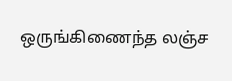ஒருங்கிணைந்த லஞ்ச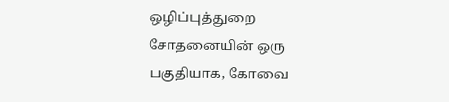ஒழிப்புத்துறை சோதனையின் ஒரு பகுதியாக, கோவை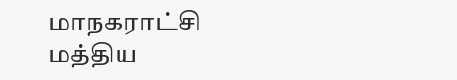மாநகராட்சி மத்திய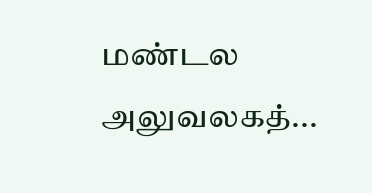மண்டல அலுவலகத்...